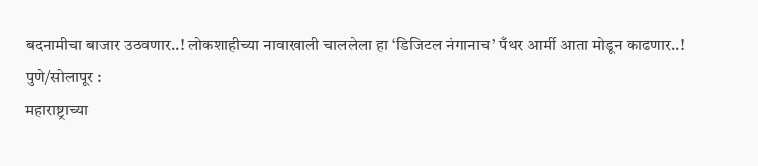बदनामीचा बाजार उठवणार..! लोकशाहीच्या नावाखाली चाललेला हा ‘डिजिटल नंगानाच’ पँथर आर्मी आता मोडून काढणार..!
पुणे/सोलापूर :
महाराष्ट्राच्या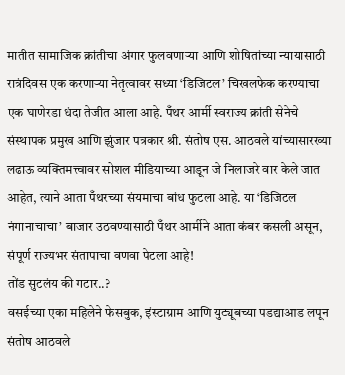मातीत सामाजिक क्रांतीचा अंगार फुलवणाऱ्या आणि शोषितांच्या न्यायासाठी रात्रंदिवस एक करणाऱ्या नेतृत्वावर सध्या ‘डिजिटल’ चिखलफेक करण्याचा एक घाणेरडा धंदा तेजीत आला आहे. पँथर आर्मी स्वराज्य क्रांती सेनेचे संस्थापक प्रमुख आणि झुंजार पत्रकार श्री. संतोष एस. आठवले यांच्यासारख्या लढाऊ व्यक्तिमत्त्वावर सोशल मीडियाच्या आडून जे निलाजरे वार केले जात आहेत, त्याने आता पँथरच्या संयमाचा बांध फुटला आहे. या ‘डिजिटल नंगानाचाचा’ बाजार उठवण्यासाठी पँथर आर्मीने आता कंबर कसली असून, संपूर्ण राज्यभर संतापाचा वणवा पेटला आहे!
तोंड सुटलंय की गटार..?
वसईच्या एका महिलेने फेसबुक, इंस्टाग्राम आणि युट्यूबच्या पडद्याआड लपून संतोष आठवले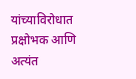यांच्याविरोधात प्रक्षोभक आणि अत्यंत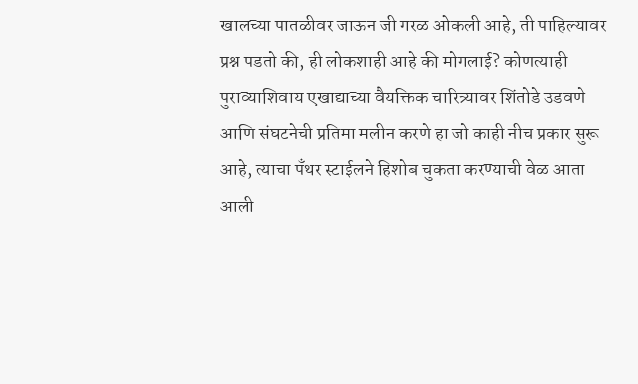खालच्या पातळीवर जाऊन जी गरळ ओकली आहे, ती पाहिल्यावर प्रश्न पडतो की, ही लोकशाही आहे की मोगलाई? कोणत्याही पुराव्याशिवाय एखाद्याच्या वैयक्तिक चारित्र्यावर शिंतोडे उडवणे आणि संघटनेची प्रतिमा मलीन करणे हा जो काही नीच प्रकार सुरू आहे, त्याचा पँथर स्टाईलने हिशोब चुकता करण्याची वेळ आता आली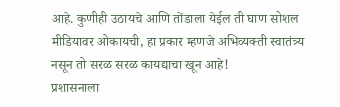आहे. कुणीही उठायचे आणि तोंडाला येईल ती घाण सोशल मीडियावर ओकायची, हा प्रकार म्हणजे अभिव्यक्ती स्वातंत्र्य नसून तो सरळ सरळ कायद्याचा खून आहे!
प्रशासनाला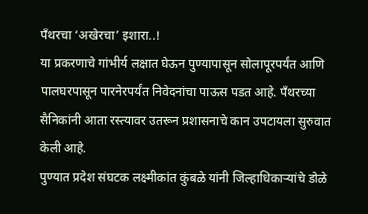पँथरचा ‘अखेरचा’ इशारा..!
या प्रकरणाचे गांभीर्य लक्षात घेऊन पुण्यापासून सोलापूरपर्यंत आणि पालघरपासून पारनेरपर्यंत निवेदनांचा पाऊस पडत आहे. पँथरच्या सैनिकांनी आता रस्त्यावर उतरून प्रशासनाचे कान उपटायला सुरुवात केली आहे.
पुण्यात प्रदेश संघटक लक्ष्मीकांत कुंबळे यांनी जिल्हाधिकाऱ्यांचे डोळे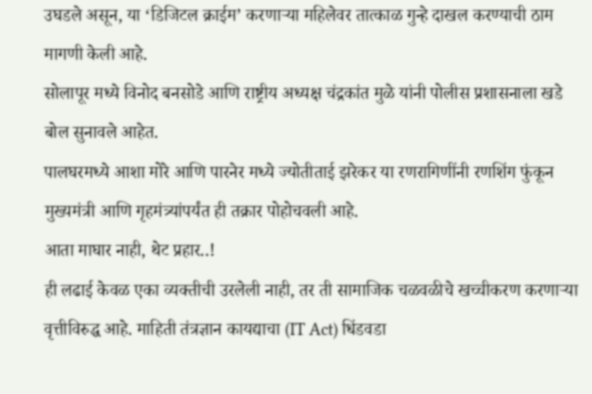उघडले असून, या ‘डिजिटल क्राईम’ करणाऱ्या महिलेवर तात्काळ गुन्हे दाखल करण्याची ठाम मागणी केली आहे.
सोलापूर मध्ये विनोद बनसोडे आणि राष्ट्रीय अध्यक्ष चंद्रकांत मुळे यांनी पोलीस प्रशासनाला खडे बोल सुनावले आहेत.
पालघरमध्ये आशा मोरे आणि पारनेर मध्ये ज्योतीताई झरेकर या रणरागिणींनी रणशिंग फुंकून मुख्यमंत्री आणि गृहमंत्र्यांपर्यंत ही तक्रार पोहोचवली आहे.
आता माघार नाही, थेट प्रहार..!
ही लढाई केवळ एका व्यक्तीची उरलेली नाही, तर ती सामाजिक चळवळीचे खच्चीकरण करणाऱ्या वृत्तीविरुद्ध आहे. माहिती तंत्रज्ञान कायद्याचा (IT Act) धिंडवडा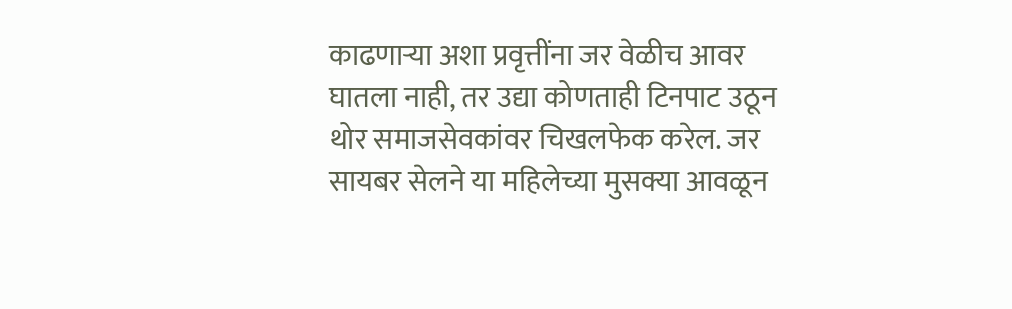काढणाऱ्या अशा प्रवृत्तींना जर वेळीच आवर घातला नाही, तर उद्या कोणताही टिनपाट उठून थोर समाजसेवकांवर चिखलफेक करेल. जर सायबर सेलने या महिलेच्या मुसक्या आवळून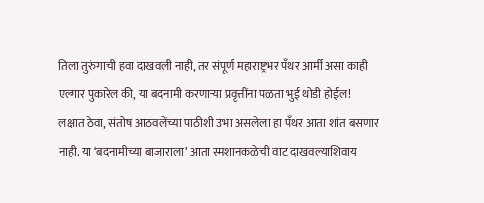तिला तुरुंगाची हवा दाखवली नाही, तर संपूर्ण महाराष्ट्रभर पँथर आर्मी असा काही एल्गार पुकारेल की, या बदनामी करणाऱ्या प्रवृत्तींना पळता भुई थोडी होईल!
लक्षात ठेवा, संतोष आठवलेंच्या पाठीशी उभा असलेला हा पँथर आता शांत बसणार नाही. या ‘बदनामीच्या बाजाराला’ आता स्मशानकळेची वाट दाखवल्याशिवाय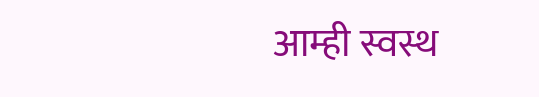आम्ही स्वस्थ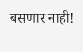बसणार नाही!